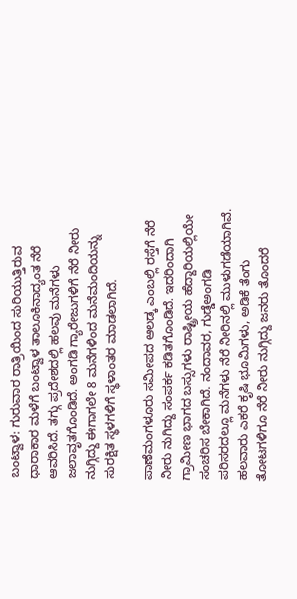ಬಂಟ್ವಾಳ: ಗುರುವಾರ ರಾತ್ರಿಯಿಂದ ಸುರಿಯುತ್ತಿರುವ ಧಾರಾಕಾರ ಮಳೆಗೆ ಬಂಟ್ವಾಳ ತಾಲೂಕಿನಾದ್ಯಂತ ನೆರೆ ಆವರಿಸಿದೆ. ತಗ್ಗು ಪ್ರದೇಶದಲ್ಲಿ ಹಲವು ಮನೆಗಳು ಜಲಾವೃತಗೊಂಡಿದೆ. ಅಂಗಡಿ ಗ್ಯಾರೇಜುಗಳಿಗೆ ನೆರೆ ನೀರು ನುಗ್ಗಿದ್ದು ಈಗಾಗಲೇ 8 ಮನೆಗಳಿಂದ ಮನೆಮಂದಿಯನ್ನು ಸುರಕ್ಷಿತ ಸ್ಥಳಗಳಿಗೆ ಸ್ಥಳಾಂತರ ಮಾಡಲಾಗಿದೆ.

ಪಾಣೆಮಂಗಳೂರು ಸಮೀಪದ ಆಲಡ್ಕ ಎಂಬಲ್ಲಿ ರಸ್ತೆಗೆ ನೆರೆ ನೀರು ನುಗಿದ್ದು ಸಂಪರ್ಕ ಕಡಿತಗೊಂಡಿದೆ. ಇದರಿಂದಾಗಿ ಗ್ರಾಮೀಣ ಭಾಗದ ಬಸ್ಸುಗಳು ರಾಷ್ಟ್ರೀಯ ಹೆದ್ದಾರಿಯಲ್ಲಿಯೇ ಸಂಚರಿಸ ಬೇಕಾಗಿದೆ. ನಂದಾವರ, ಗುಡ್ಡೆಅಂಗಡಿ ಪರಿಸರದಲ್ಲೂ ಮನೆಗಳು ನೆರೆ ನೀರಿನಲ್ಲಿ ಮುಳುಗಡೆಯಾಗಿವೆ. ಹಲವಾರು ಎಕರೆ ಕೃಷಿ ಭೂಮಿಗಳು, ಅಡಿಕೆ ತೆಂಗು ತೋಟಗಳಿಗೂ ನೆರೆ ನೀರು ನುಗ್ಗಿದ್ದು ಜನರು ತೊಂದರೆ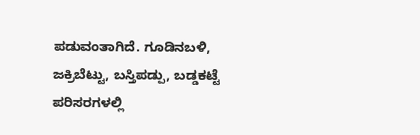ಪಡುವಂತಾಗಿದೆ. ಗೂಡಿನಬಳಿ, ಜಕ್ರಿಬೆಟ್ಟು, ಬಸ್ತಿಪಡ್ಪು, ಬಡ್ಡಕಟ್ಟೆ ಪರಿಸರಗಳಲ್ಲಿ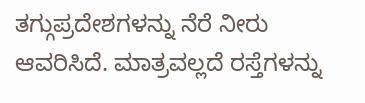ತಗ್ಗುಪ್ರದೇಶಗಳನ್ನು ನೆರೆ ನೀರು ಆವರಿಸಿದೆ. ಮಾತ್ರವಲ್ಲದೆ ರಸ್ತೆಗಳನ್ನು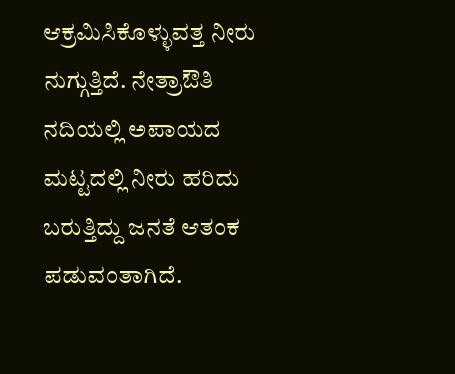ಆಕ್ರಮಿಸಿಕೊಳ್ಳುವತ್ತ ನೀರು ನುಗ್ಗುತ್ತಿದೆ. ನೇತ್ರಾಔತಿ ನದಿಯಲ್ಲಿ ಅಪಾಯದ ಮಟ್ಟದಲ್ಲಿ ನೀರು ಹರಿದು ಬರುತ್ತಿದ್ದು ಜನತೆ ಆತಂಕ ಪಡುವಂತಾಗಿದೆ.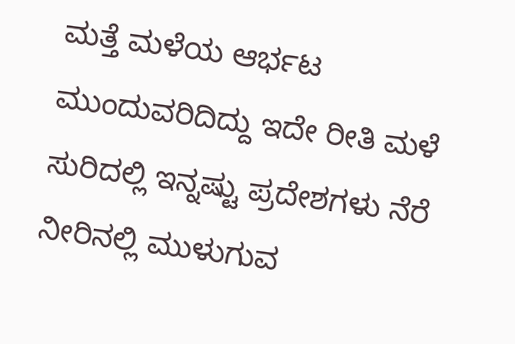ಮತ್ತೆ ಮಳೆಯ ಆರ್ಭಟ ಮುಂದುವರಿದಿದ್ದು ಇದೇ ರೀತಿ ಮಳೆ ಸುರಿದಲ್ಲಿ ಇನ್ನಷ್ಟು ಪ್ರದೇಶಗಳು ನೆರೆ ನೀರಿನಲ್ಲಿ ಮುಳುಗುವ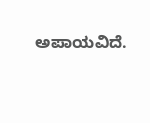ಅಪಾಯವಿದೆ.